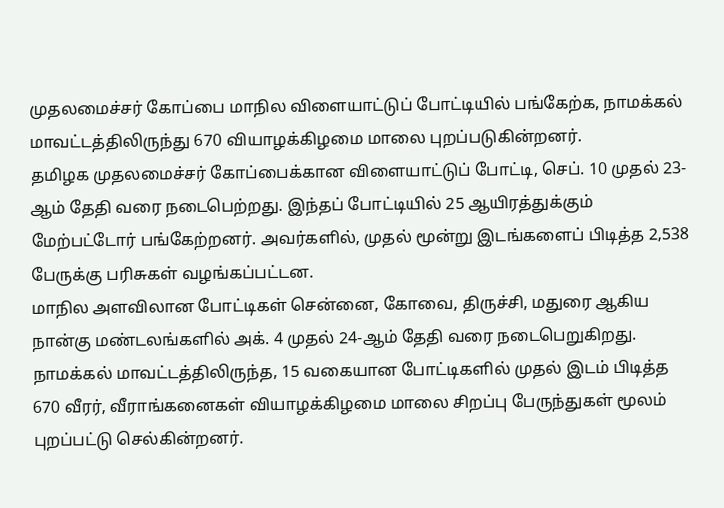முதலமைச்சர் கோப்பை மாநில விளையாட்டுப் போட்டியில் பங்கேற்க, நாமக்கல் மாவட்டத்திலிருந்து 670 வியாழக்கிழமை மாலை புறப்படுகின்றனர்.
தமிழக முதலமைச்சர் கோப்பைக்கான விளையாட்டுப் போட்டி, செப். 10 முதல் 23-ஆம் தேதி வரை நடைபெற்றது. இந்தப் போட்டியில் 25 ஆயிரத்துக்கும் மேற்பட்டோர் பங்கேற்றனர். அவர்களில், முதல் மூன்று இடங்களைப் பிடித்த 2,538 பேருக்கு பரிசுகள் வழங்கப்பட்டன.
மாநில அளவிலான போட்டிகள் சென்னை, கோவை, திருச்சி, மதுரை ஆகிய நான்கு மண்டலங்களில் அக். 4 முதல் 24-ஆம் தேதி வரை நடைபெறுகிறது. நாமக்கல் மாவட்டத்திலிருந்த, 15 வகையான போட்டிகளில் முதல் இடம் பிடித்த 670 வீரர், வீராங்கனைகள் வியாழக்கிழமை மாலை சிறப்பு பேருந்துகள் மூலம் புறப்பட்டு செல்கின்றனர்.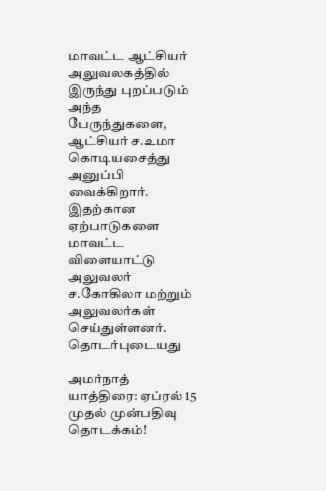மாவட்ட ஆட்சியர் அலுவலகத்தில் இருந்து புறப்படும் அந்த பேருந்துகளை, ஆட்சியர் ச.உமா கொடியசைத்து அனுப்பி வைக்கிறார். இதற்கான ஏற்பாடுகளை மாவட்ட விளையாட்டு அலுவலர் ச.கோகிலா மற்றும் அலுவலர்கள் செய்துள்ளனர்.
தொடர்புடையது

அமர்நாத் யாத்திரை: ஏப்ரல் 15 முதல் முன்பதிவு தொடக்கம்!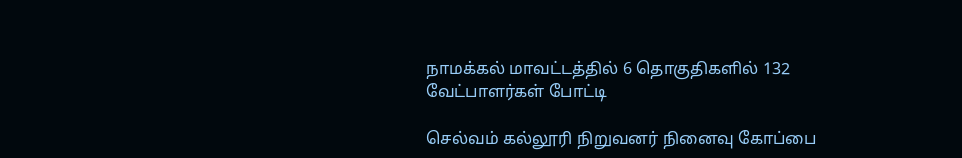நாமக்கல் மாவட்டத்தில் 6 தொகுதிகளில் 132 வேட்பாளர்கள் போட்டி

செல்வம் கல்லூரி நிறுவனர் நினைவு கோப்பை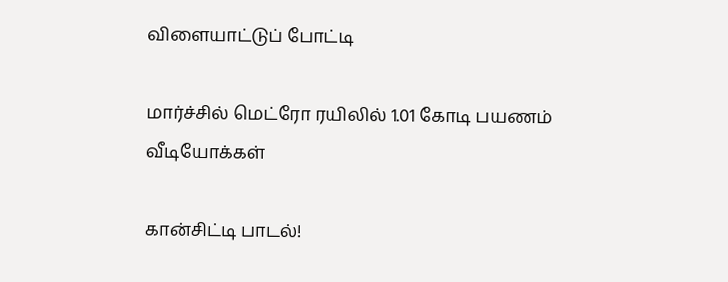விளையாட்டுப் போட்டி

மார்ச்சில் மெட்ரோ ரயிலில் 1.01 கோடி பயணம்
வீடியோக்கள்

கான்சிட்டி பாடல்!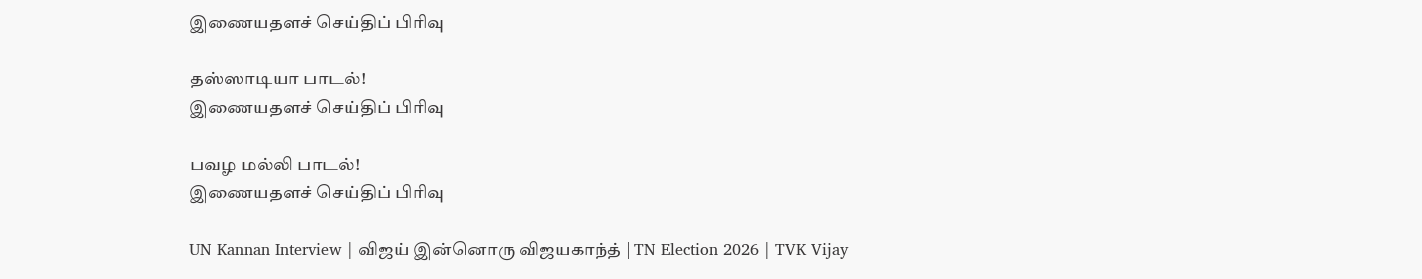இணையதளச் செய்திப் பிரிவு

தஸ்ஸாடியா பாடல்!
இணையதளச் செய்திப் பிரிவு

பவழ மல்லி பாடல்!
இணையதளச் செய்திப் பிரிவு

UN Kannan Interview | விஜய் இன்னொரு விஜயகாந்த் | TN Election 2026 | TVK Vijay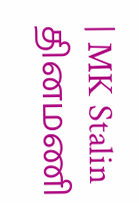| MK Stalin
தினமணி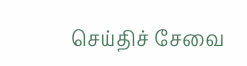செய்திச் சேவை